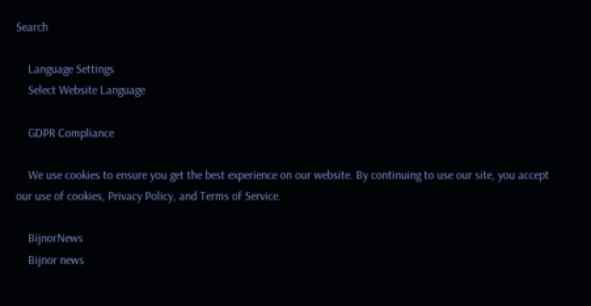Search

    Language Settings
    Select Website Language

    GDPR Compliance

    We use cookies to ensure you get the best experience on our website. By continuing to use our site, you accept our use of cookies, Privacy Policy, and Terms of Service.

    BijnorNews
    Bijnor news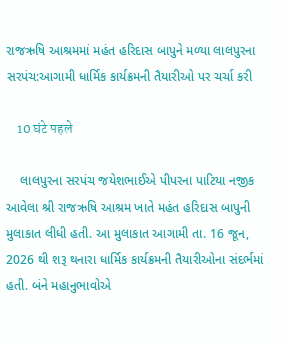રાજઋષિ આશ્રમમાં મહંત હરિદાસ બાપુને મળ્યા લાલપુરના સરપંચ:આગામી ધાર્મિક કાર્યક્રમની તૈયારીઓ પર ચર્ચા કરી

    10 घंटे पहले

    લાલપુરના સરપંચ જયેશભાઈએ પીપરના પાટિયા નજીક આવેલા શ્રી રાજઋષિ આશ્રમ ખાતે મહંત હરિદાસ બાપુની મુલાકાત લીધી હતી. આ મુલાકાત આગામી તા. 16 જૂન, 2026 થી શરૂ થનારા ધાર્મિક કાર્યક્રમની તૈયારીઓના સંદર્ભમાં હતી. બંને મહાનુભાવોએ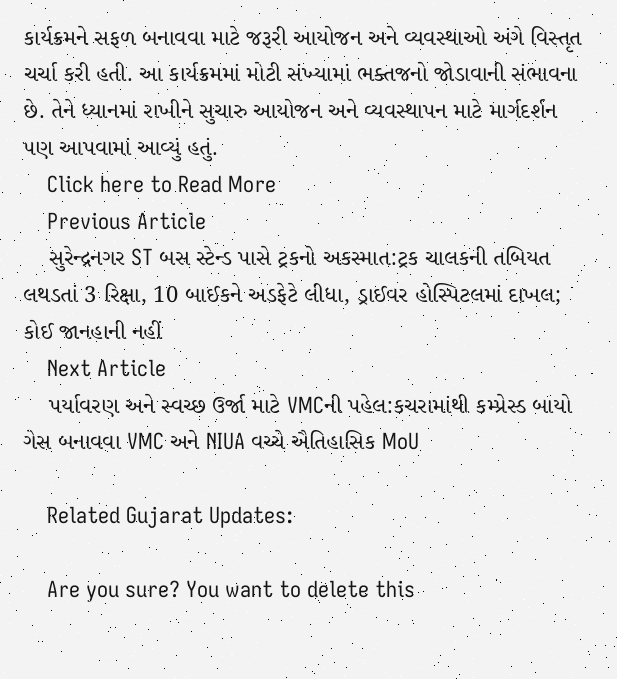કાર્યક્રમને સફળ બનાવવા માટે જરૂરી આયોજન અને વ્યવસ્થાઓ અંગે વિસ્તૃત ચર્ચા કરી હતી. આ કાર્યક્રમમાં મોટી સંખ્યામાં ભક્તજનો જોડાવાની સંભાવના છે. તેને ધ્યાનમાં રાખીને સુચારુ આયોજન અને વ્યવસ્થાપન માટે માર્ગદર્શન પણ આપવામાં આવ્યું હતું.
    Click here to Read More
    Previous Article
    સુરેન્દ્રનગર ST બસ સ્ટેન્ડ પાસે ટ્રકનો અકસ્માત:ટ્રક ચાલકની તબિયત લથડતાં 3 રિક્ષા, 10 બાઈકને અડફેટે લીધા, ડ્રાઈવર હોસ્પિટલમાં દાખલ; કોઈ જાનહાની નહીં
    Next Article
    પર્યાવરણ અને સ્વચ્છ ઉર્જા માટે VMCની પહેલ:કચરામાંથી કમ્પ્રેસ્ડ બાયો ગેસ બનાવવા VMC અને NIUA વચ્ચે ઐતિહાસિક MoU

    Related Gujarat Updates:

    Are you sure? You want to delete this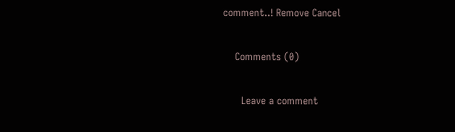comment..! Remove Cancel

    Comments (0)

      Leave a comment